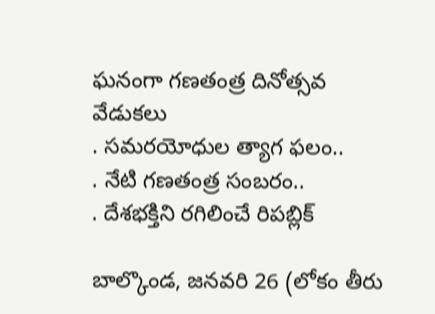ఘనంగా గణతంత్ర దినోత్సవ వేడుకలు
. సమరయోధుల త్యాగ ఫలం..
. నేటి గణతంత్ర సంబరం..
. దేశభక్తిని రగిలించే రిపబ్లిక్

బాల్కొండ, జనవరి 26 (లోకం తీరు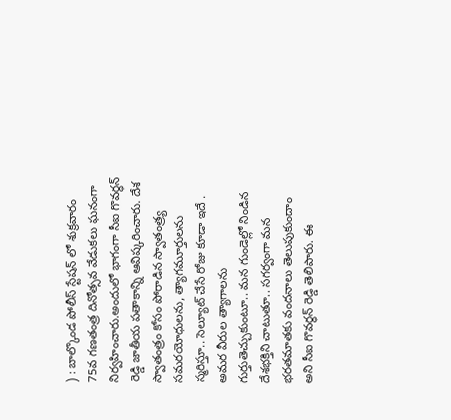) : బాల్కొండ పోలీస్ స్టేషన్ లో శుక్రవారం 75వ గణతంత్ర దినోత్సవ వేడుకలు ఘనంగా నిర్వహించారు.అందులో భాగంగా సీఐ గొవర్ధన్ రెడ్డి జాతీయ పతాకాన్ని ఆవిష్కరించారు. దేశ స్వాతంత్రం కోసం పోరాడిన స్వాతంత్ర్య సమరయోధులను, త్యాగమూర్తులను స్మరిస్తూ.. సెల్యూట్ చేసే రోజు కూడా ఇదే . అమర వీరుల త్యాగాలను గుర్తుతెచ్చుకుంటూ.. మన గుండెల్లో నిండిన దేశభక్తిని చాటుతూ.. సగర్వంగా మన భరతమాతకు వందనాలు తెలుపుకుందాం అని సీఐ గొవర్ధన్ రెడ్డి తెలిపారు. ఈ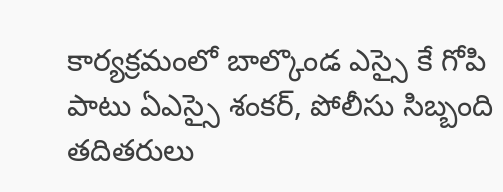కార్యక్రమంలో బాల్కొండ ఎస్సై కే గోపి పాటు ఏఎస్సై శంకర్, పోలీసు సిబ్బంది తదితరులు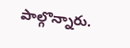పాల్గొన్నారు.